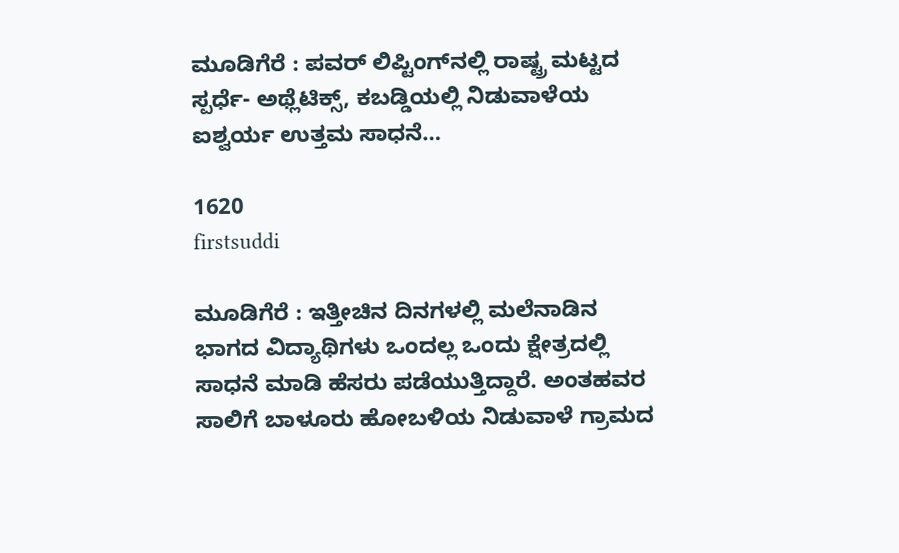ಮೂಡಿಗೆರೆ : ಪವರ್ ಲಿಪ್ಟಿಂಗ್‍ನಲ್ಲಿ ರಾಷ್ಟ್ರ ಮಟ್ಟದ ಸ್ಪರ್ಧೆ- ಅಥ್ಲೆಟಿಕ್ಸ್, ಕಬಡ್ಡಿಯಲ್ಲಿ ನಿಡುವಾಳೆಯ ಐಶ್ವರ್ಯ ಉತ್ತಮ ಸಾಧನೆ…

1620
firstsuddi

ಮೂಡಿಗೆರೆ : ಇತ್ತೀಚಿನ ದಿನಗಳಲ್ಲಿ ಮಲೆನಾಡಿನ ಭಾಗದ ವಿದ್ಯಾಥಿಗಳು ಒಂದಲ್ಲ ಒಂದು ಕ್ಷೇತ್ರದಲ್ಲಿ ಸಾಧನೆ ಮಾಡಿ ಹೆಸರು ಪಡೆಯುತ್ತಿದ್ದಾರೆ. ಅಂತಹವರ ಸಾಲಿಗೆ ಬಾಳೂರು ಹೋಬಳಿಯ ನಿಡುವಾಳೆ ಗ್ರಾಮದ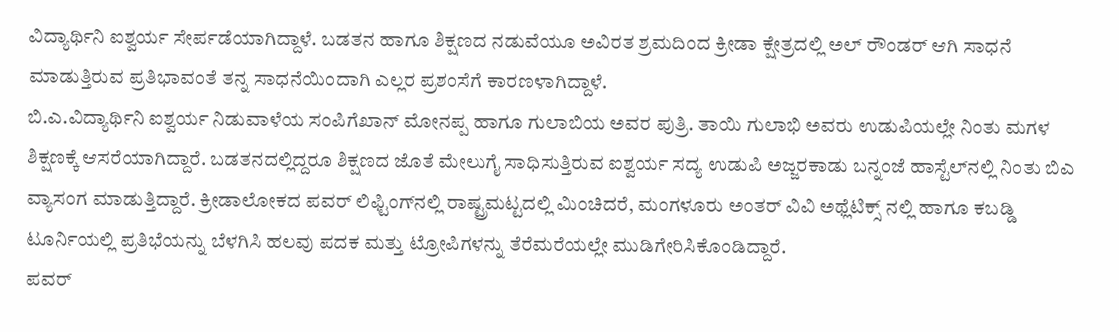ವಿದ್ಯಾರ್ಥಿನಿ ಐಶ್ವರ್ಯ ಸೇರ್ಪಡೆಯಾಗಿದ್ದಾಳೆ. ಬಡತನ ಹಾಗೂ ಶಿಕ್ಷಣದ ನಡುವೆಯೂ ಅವಿರತ ಶ್ರಮದಿಂದ ಕ್ರೀಡಾ ಕ್ಷೇತ್ರದಲ್ಲಿ ಅಲ್ ರೌಂಡರ್ ಆಗಿ ಸಾಧನೆ ಮಾಡುತ್ತಿರುವ ಪ್ರತಿಭಾವಂತೆ ತನ್ನ ಸಾಧನೆಯಿಂದಾಗಿ ಎಲ್ಲರ ಪ್ರಶಂಸೆಗೆ ಕಾರಣಳಾಗಿದ್ದಾಳೆ.
ಬಿ.ಎ.ವಿದ್ಯಾರ್ಥಿನಿ ಐಶ್ವರ್ಯ ನಿಡುವಾಳೆಯ ಸಂಪಿಗೆಖಾನ್ ಮೋನಪ್ಪ ಹಾಗೂ ಗುಲಾಬಿಯ ಅವರ ಪುತ್ರಿ. ತಾಯಿ ಗುಲಾಭಿ ಅವರು ಉಡುಪಿಯಲ್ಲೇ ನಿಂತು ಮಗಳ ಶಿಕ್ಷಣಕ್ಕೆ ಆಸರೆಯಾಗಿದ್ದಾರೆ. ಬಡತನದಲ್ಲಿದ್ದರೂ ಶಿಕ್ಷಣದ ಜೊತೆ ಮೇಲುಗೈ ಸಾಧಿಸುತ್ತಿರುವ ಐಶ್ವರ್ಯ ಸದ್ಯ ಉಡುಪಿ ಅಜ್ಜರಕಾಡು ಬನ್ನಂಜೆ ಹಾಸ್ಟೆಲ್‍ನಲ್ಲಿ ನಿಂತು ಬಿಎ ವ್ಯಾಸಂಗ ಮಾಡುತ್ತಿದ್ದಾರೆ. ಕ್ರೀಡಾಲೋಕದ ಪವರ್ ಲಿಫ್ಟಿಂಗ್‍ನಲ್ಲಿ ರಾಷ್ಟ್ರಮಟ್ಟದಲ್ಲಿ ಮಿಂಚಿದರೆ, ಮಂಗಳೂರು ಅಂತರ್ ವಿವಿ ಅಥ್ಲೆಟಿಕ್ಸ್ ನಲ್ಲಿ ಹಾಗೂ ಕಬಡ್ಡಿ ಟೂರ್ನಿಯಲ್ಲಿ ಪ್ರತಿಭೆಯನ್ನು ಬೆಳಗಿಸಿ ಹಲವು ಪದಕ ಮತ್ತು ಟ್ರೋಪಿಗಳನ್ನು ತೆರೆಮರೆಯಲ್ಲೇ ಮುಡಿಗೇರಿಸಿಕೊಂಡಿದ್ದಾರೆ.
ಪವರ್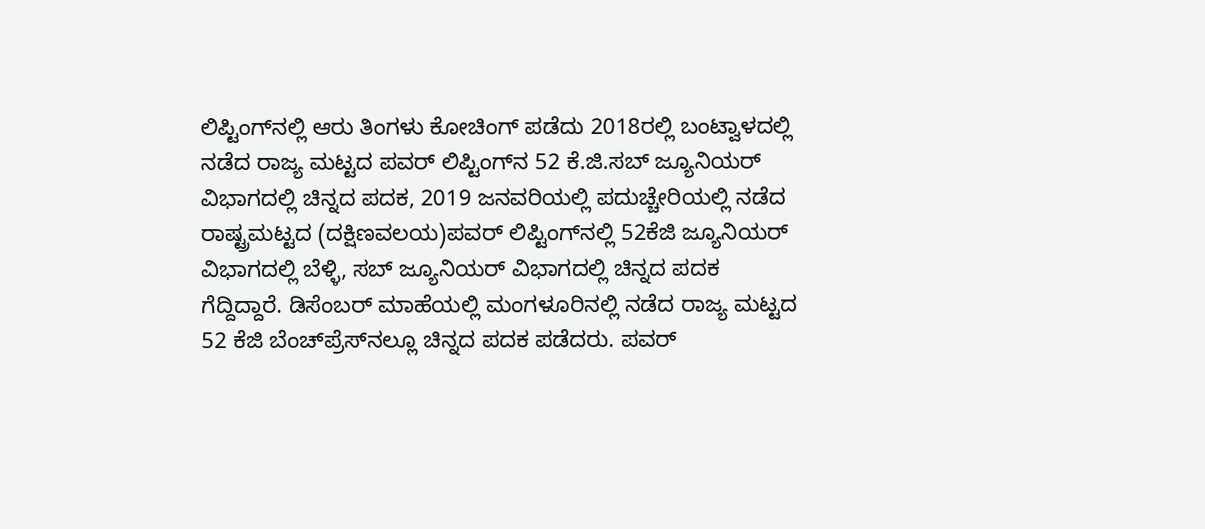ಲಿಪ್ಟಿಂಗ್‍ನಲ್ಲಿ ಆರು ತಿಂಗಳು ಕೋಚಿಂಗ್ ಪಡೆದು 2018ರಲ್ಲಿ ಬಂಟ್ವಾಳದಲ್ಲಿ ನಡೆದ ರಾಜ್ಯ ಮಟ್ಟದ ಪವರ್ ಲಿಪ್ಟಿಂಗ್‍ನ 52 ಕೆ.ಜಿ.ಸಬ್ ಜ್ಯೂನಿಯರ್ ವಿಭಾಗದಲ್ಲಿ ಚಿನ್ನದ ಪದಕ, 2019 ಜನವರಿಯಲ್ಲಿ ಪದುಚ್ಚೇರಿಯಲ್ಲಿ ನಡೆದ ರಾಷ್ಟ್ರಮಟ್ಟದ (ದಕ್ಷಿಣವಲಯ)ಪವರ್ ಲಿಪ್ಟಿಂಗ್‍ನಲ್ಲಿ 52ಕೆಜಿ ಜ್ಯೂನಿಯರ್ ವಿಭಾಗದಲ್ಲಿ ಬೆಳ್ಳಿ, ಸಬ್ ಜ್ಯೂನಿಯರ್ ವಿಭಾಗದಲ್ಲಿ ಚಿನ್ನದ ಪದಕ ಗೆದ್ದಿದ್ದಾರೆ. ಡಿಸೆಂಬರ್ ಮಾಹೆಯಲ್ಲಿ ಮಂಗಳೂರಿನಲ್ಲಿ ನಡೆದ ರಾಜ್ಯ ಮಟ್ಟದ 52 ಕೆಜಿ ಬೆಂಚ್‍ಪ್ರೆಸ್‍ನಲ್ಲೂ ಚಿನ್ನದ ಪದಕ ಪಡೆದರು. ಪವರ್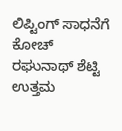ಲಿಪ್ಟಿಂಗ್ ಸಾಧನೆಗೆ ಕೋಚ್ ರಘುನಾಥ್ ಶೆಟ್ಟಿ ಉತ್ತಮ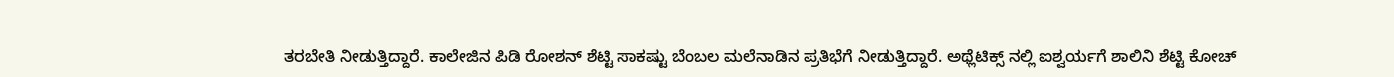ತರಬೇತಿ ನೀಡುತ್ತಿದ್ದಾರೆ. ಕಾಲೇಜಿನ ಪಿಡಿ ರೋಶನ್ ಶೆಟ್ಟಿ ಸಾಕಷ್ಟು ಬೆಂಬಲ ಮಲೆನಾಡಿನ ಪ್ರತಿಭೆಗೆ ನೀಡುತ್ತಿದ್ದಾರೆ. ಅಥ್ಲೆಟಿಕ್ಸ್ ನಲ್ಲಿ ಐಶ್ವರ್ಯಗೆ ಶಾಲಿನಿ ಶೆಟ್ಟಿ ಕೋಚ್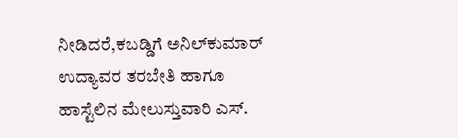ನೀಡಿದರೆ,ಕಬಡ್ಡಿಗೆ ಅನಿಲ್‍ಕುಮಾರ್ ಉದ್ಯಾವರ ತರಬೇತಿ ಹಾಗೂ ಹಾಸ್ಟೆಲಿನ ಮೇಲುಸ್ತುವಾರಿ ಎಸ್.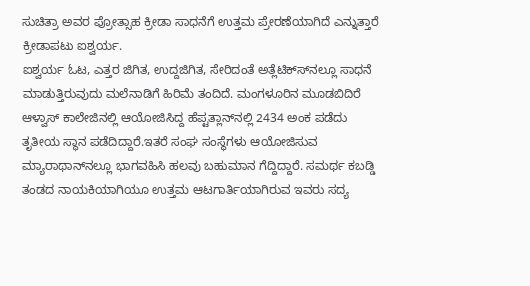ಸುಚಿತ್ರಾ ಅವರ ಪ್ರೋತ್ಸಾಹ ಕ್ರೀಡಾ ಸಾಧನೆಗೆ ಉತ್ತಮ ಪ್ರೇರಣೆಯಾಗಿದೆ ಎನ್ನುತ್ತಾರೆ ಕ್ರೀಡಾಪಟು ಐಶ್ವರ್ಯ.
ಐಶ್ವರ್ಯ ಓಟ, ಎತ್ತರ ಜಿಗಿತ, ಉದ್ದಜಿಗಿತ, ಸೇರಿದಂತೆ ಅತ್ಲೆಟಿಕ್ಸ್‍ನಲ್ಲೂ ಸಾಧನೆ ಮಾಡುತ್ತಿರುವುದು ಮಲೆನಾಡಿಗೆ ಹಿರಿಮೆ ತಂದಿದೆ. ಮಂಗಳೂರಿನ ಮೂಡಬಿದಿರೆ ಆಳ್ವಾಸ್ ಕಾಲೇಜಿನಲ್ಲಿ ಆಯೋಜಿಸಿದ್ದ ಹೆಪ್ಟತ್ಲಾನ್‍ನಲ್ಲಿ 2434 ಅಂಕ ಪಡೆದು ತೃತೀಯ ಸ್ಥಾನ ಪಡೆದಿದ್ದಾರೆ.ಇತರೆ ಸಂಘ ಸಂಸ್ಥೆಗಳು ಆಯೋಜಿಸುವ ಮ್ಯಾರಾಥಾನ್‍ನಲ್ಲೂ ಭಾಗವಹಿಸಿ ಹಲವು ಬಹುಮಾನ ಗೆದ್ದಿದ್ದಾರೆ. ಸಮರ್ಥ ಕಬಡ್ಡಿ ತಂಡದ ನಾಯಕಿಯಾಗಿಯೂ ಉತ್ತಮ ಆಟಗಾರ್ತಿಯಾಗಿರುವ ಇವರು ಸದ್ಯ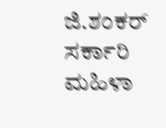ಜಿ.ಶಂಕರ್ ಸರ್ಕಾರಿ ಮಹಿಳಾ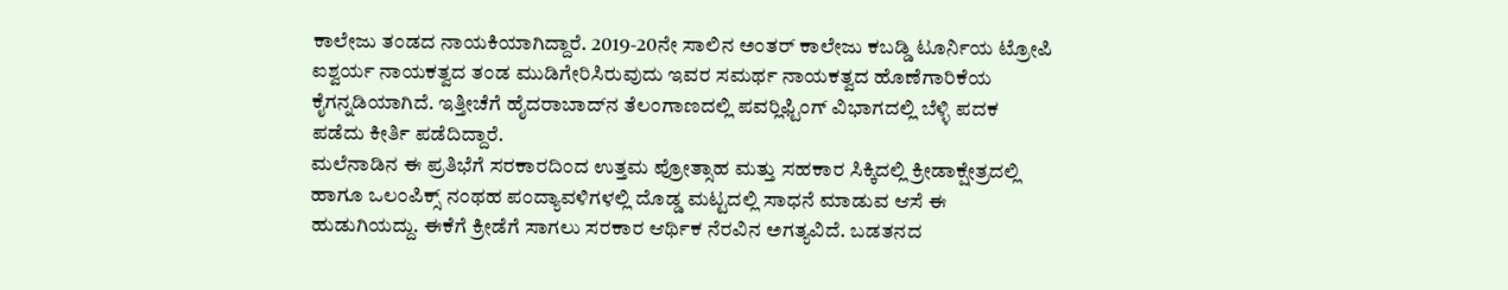ಕಾಲೇಜು ತಂಡದ ನಾಯಕಿಯಾಗಿದ್ದಾರೆ. 2019-20ನೇ ಸಾಲಿನ ಅಂತರ್ ಕಾಲೇಜು ಕಬಡ್ಡಿ ಟೂರ್ನಿಯ ಟ್ರೋಪಿ ಐಶ್ವರ್ಯ ನಾಯಕತ್ವದ ತಂಡ ಮುಡಿಗೇರಿಸಿರುವುದು ಇವರ ಸಮರ್ಥ ನಾಯಕತ್ವದ ಹೊಣೆಗಾರಿಕೆಯ ಕೈಗನ್ನಡಿಯಾಗಿದೆ. ಇತ್ತೀಚೆಗೆ ಹೈದರಾಬಾದ್‍ನ ತೆಲಂಗಾಣದಲ್ಲಿ ಪವರ್‍ಲಿಫ್ಟಿಂಗ್ ವಿಭಾಗದಲ್ಲಿ ಬೆಳ್ಳಿ ಪದಕ ಪಡೆದು ಕೀರ್ತಿ ಪಡೆದಿದ್ದಾರೆ.
ಮಲೆನಾಡಿನ ಈ ಪ್ರತಿಭೆಗೆ ಸರಕಾರದಿಂದ ಉತ್ತಮ ಪ್ರೋತ್ಸಾಹ ಮತ್ತು ಸಹಕಾರ ಸಿಕ್ಕಿದಲ್ಲಿ ಕ್ರೀಡಾಕ್ಷೇತ್ರದಲ್ಲಿ ಹಾಗೂ ಒಲಂಪಿಕ್ಸ್ ನಂಥಹ ಪಂದ್ಯಾವಳಿಗಳಲ್ಲಿ ದೊಡ್ಡ ಮಟ್ಟದಲ್ಲಿ ಸಾಧನೆ ಮಾಡುವ ಆಸೆ ಈ ಹುಡುಗಿಯದ್ದು. ಈಕೆಗೆ ಕ್ರೀಡೆಗೆ ಸಾಗಲು ಸರಕಾರ ಆರ್ಥಿಕ ನೆರವಿನ ಅಗತ್ಯವಿದೆ. ಬಡತನದ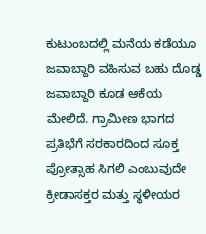ಕುಟುಂಬದಲ್ಲಿ ಮನೆಯ ಕಡೆಯೂ ಜವಾಬ್ದಾರಿ ವಹಿಸುವ ಬಹು ದೊಡ್ಡ ಜವಾಬ್ದಾರಿ ಕೂಡ ಆಕೆಯ ಮೇಲಿದೆ. ಗ್ರಾಮೀಣ ಭಾಗದ ಪ್ರತಿಭೆಗೆ ಸರಕಾರದಿಂದ ಸೂಕ್ತ ಪ್ರೋತ್ಸಾಹ ಸಿಗಲಿ ಎಂಬುವುದೇ ಕ್ರೀಡಾಸಕ್ತರ ಮತ್ತು ಸ್ಥಳೀಯರ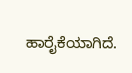ಹಾರೈಕೆಯಾಗಿದೆ.